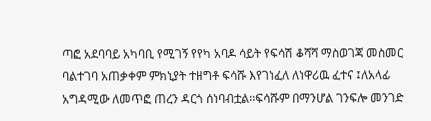ጣፎ አደባባይ አካባቢ የሚገኝ የየካ አባዶ ሳይት የፍሳሽ ቆሻሻ ማስወገጃ መስመር ባልተገባ አጠቃቀም ምክኒያት ተዘግቶ ፍሳሹ እየገነፈለ ለነዋሪዉ ፈተና ፤ለአላፊ አግዳሚው ለመጥፎ ጠረን ዳርጎ ሰነባብቷል፡፡ፍሳሹም በማንሆል ገንፍሎ መንገድ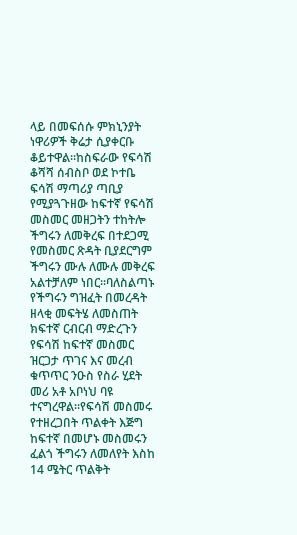ላይ በመፍሰሱ ምክኒንያት ነዋሪዎች ቅሬታ ሲያቀርቡ ቆይተዋል፡፡ከስፍራው የፍሳሽ ቆሻሻ ሰብስቦ ወደ ኮተቤ ፍሳሽ ማጣሪያ ጣቢያ የሚያጓጉዘው ከፍተኛ የፍሳሽ መስመር መዘጋትን ተከትሎ ችግሩን ለመቅረፍ በተደጋሚ የመስመር ጽዳት ቢያደርግም ችግሩን ሙሉ ለሙሉ መቅረፍ አልተቻለም ነበር፡፡ባለስልጣኑ የችግሩን ግዝፈት በመረዳት ዘላቂ መፍትሄ ለመስጠት ክፍተኛ ርብርብ ማድረጉን የፍሳሽ ከፍተኛ መስመር ዝርጋታ ጥገና እና መረብ ቁጥጥር ንዑስ የስራ ሂደት መሪ አቶ አቦነህ ባዩ ተናግረዋል፡፡የፍሳሽ መስመሩ የተዘረጋበት ጥልቀት እጅግ ከፍተኛ በመሆኑ መስመሩን ፈልጎ ችግሩን ለመለየት እስከ 14 ሜትር ጥልቅት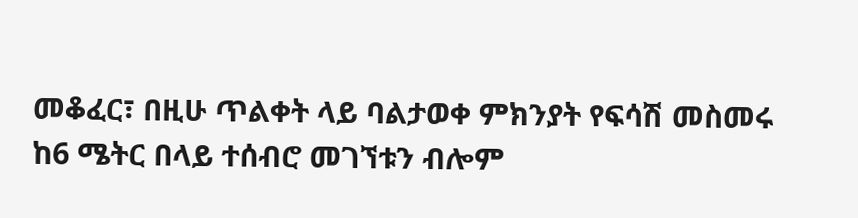መቆፈር፣ በዚሁ ጥልቀት ላይ ባልታወቀ ምክንያት የፍሳሽ መስመሩ ከ6 ሜትር በላይ ተሰብሮ መገኘቱን ብሎም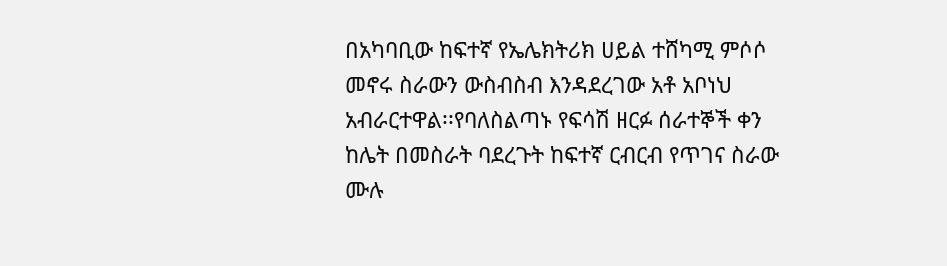በአካባቢው ከፍተኛ የኤሌክትሪክ ሀይል ተሸካሚ ምሶሶ መኖሩ ስራውን ውስብስብ እንዳደረገው አቶ አቦነህ አብራርተዋል፡፡የባለስልጣኑ የፍሳሽ ዘርፉ ሰራተኞች ቀን ከሌት በመስራት ባደረጉት ከፍተኛ ርብርብ የጥገና ስራው ሙሉ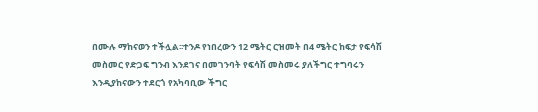በሙሉ ማከናወን ተችሏል፡፡ተንዶ የነበረውን 12 ሜትር ርዝመት በ4 ሜትር ከፍታ የፍሳሽ መስመር የድጋፍ ግንብ እንደገና በመገንባት የፍሳሽ መስመሩ ያለችግር ተግባሩን እንዲያከናውን ተደርጎ የአካባቢው ችግር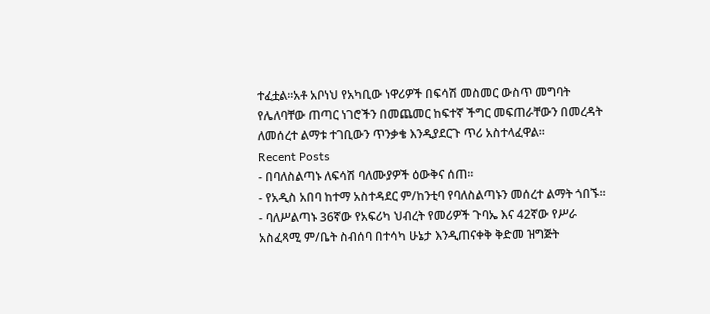ተፈቷል፡፡አቶ አቦነህ የአካቢው ነዋሪዎች በፍሳሽ መስመር ውስጥ መግባት የሌለባቸው ጠጣር ነገሮችን በመጨመር ከፍተኛ ችግር መፍጠራቸውን በመረዳት ለመሰረተ ልማቱ ተገቢውን ጥንቃቄ እንዲያደርጉ ጥሪ አስተላፈዋል፡፡
Recent Posts
- በባለስልጣኑ ለፍሳሽ ባለሙያዎች ዕውቅና ሰጠ፡፡
- የአዲስ አበባ ከተማ አስተዳደር ም/ከንቲባ የባለስልጣኑን መሰረተ ልማት ጎበኙ፡፡
- ባለሥልጣኑ 36ኛው የአፍሪካ ህብረት የመሪዎች ጉባኤ እና 42ኛው የሥራ አስፈጻሚ ም/ቤት ስብሰባ በተሳካ ሁኔታ እንዲጠናቀቅ ቅድመ ዝግጅት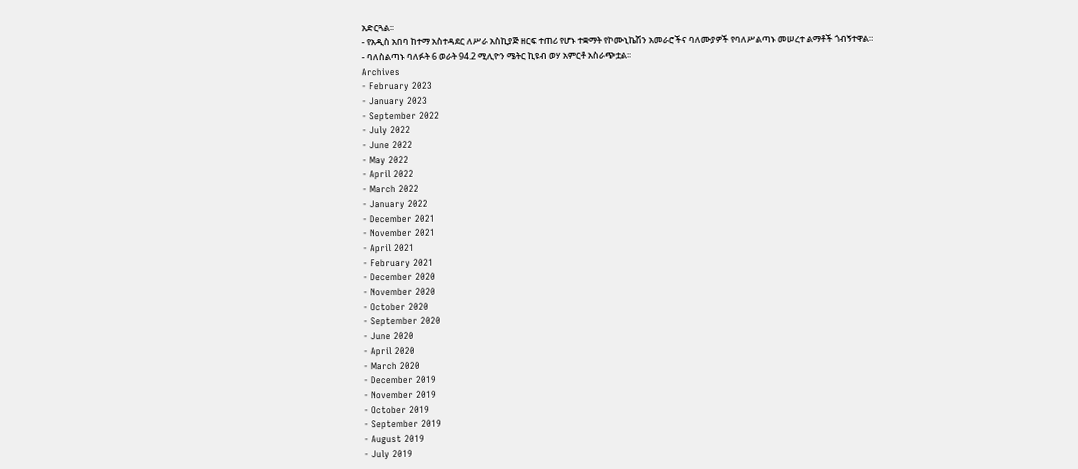አድርጓል፡፡
- የአዲስ አበባ ከተማ አስተዳደር ለሥራ አስኪያጅ ዘርፍ ተጠሪ የሆኑ ተቋማት የኮሙኒኬሽን አመራሮችና ባለሙያዎች የባለሥልጣኑ መሠረተ ልማቶች ጎብኝተዋል።
- ባለስልጣኑ ባለፉት 6 ወራት 94.2 ሚሊዮን ሜትር ኪዩብ ወሃ አምርቶ አስራጭቷል፡፡
Archives
- February 2023
- January 2023
- September 2022
- July 2022
- June 2022
- May 2022
- April 2022
- March 2022
- January 2022
- December 2021
- November 2021
- April 2021
- February 2021
- December 2020
- November 2020
- October 2020
- September 2020
- June 2020
- April 2020
- March 2020
- December 2019
- November 2019
- October 2019
- September 2019
- August 2019
- July 2019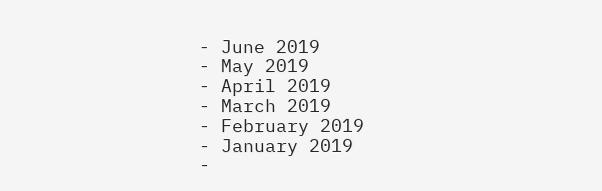- June 2019
- May 2019
- April 2019
- March 2019
- February 2019
- January 2019
-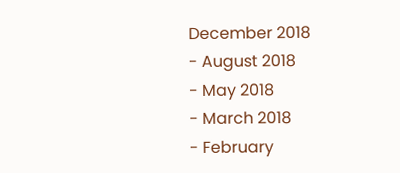December 2018
- August 2018
- May 2018
- March 2018
- February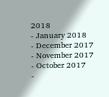2018
- January 2018
- December 2017
- November 2017
- October 2017
-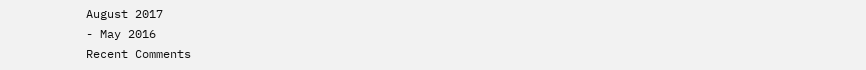August 2017
- May 2016
Recent Comments